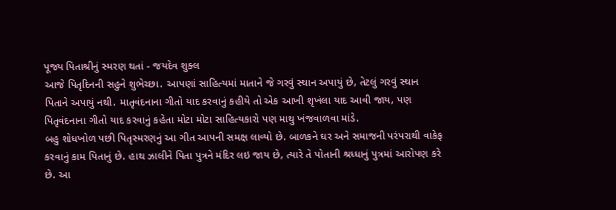પૂજ્ય પિતાશ્રીનું સ્મરણ થતાં - જયદેવ શુક્લ
આજે પિતૃદિનની સહુને શુભેચ્છા. આપણાં સાહિત્યમાં માતાને જે ગરવું સ્થાન અપાયું છે, તેટલું ગરવું સ્થાન પિતાને અપાયું નથી. માતૃવંદનાના ગીતો યાદ કરવાનું કહીયે તો એક આખી શૃખંલા યાદ આવી જાય, પણ પિતૃવંદનાના ગીતો યાદ કરવાનું કહેતા મોટા મોટા સાહિત્યકારો પણ માથુ ખંજવાળવા માંડે.
બહુ શોધખોળ પછી પિતૃસ્મરણનું આ ગીત આપની સમક્ષ લાવ્યો છે. બાળકને ઘર અને સમાજની પરંપરાથી વાકેફ કરવાનું કામ પિતાનું છે. હાથ ઝાલીને પિતા પુત્રને મંદિર લઇ જાય છે, ત્યારે તે પોતાની શ્રધ્ધાનું પુત્રમાં આરોપણ કરે છે. આ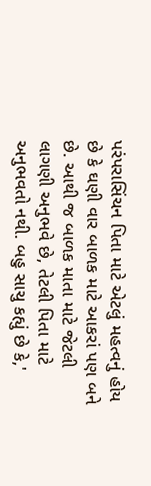પરંપરાસિંચન પિતા માટે એટલું મહત્વનું હોય છે કે ઘણી વાર બાળક માટે આકરાં પણ બને છે. આથી જ બાળક માતા માટે જેટલી લાગણી અનુભવે છે, તેટલી પિતા માટે અનુભવતો નથી. બહુ સાચુ કહ્યું છે કે,'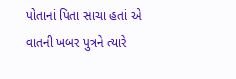પોતાનાં પિતા સાચા હતાં એ વાતની ખબર પુત્રને ત્યારે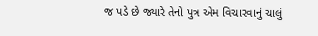જ પડે છે જ્યારે તેનો પુત્ર એમ વિચારવાનું ચાલું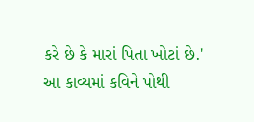કરે છે કે મારાં પિતા ખોટાં છે.' આ કાવ્યમાં કવિને પોથી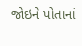જોઇને પોતાનાં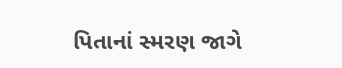પિતાનાં સ્મરણ જાગે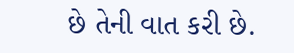છે તેની વાત કરી છે.